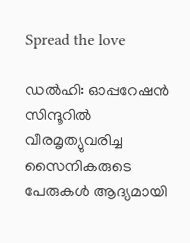Spread the love

ഡൽഹി: ഓപ്പറേഷൻ സിന്ദൂറില്‍ വീരമൃത്യുവരിച്ച സൈനികരുടെ പേരുകള്‍ ആദ്യമായി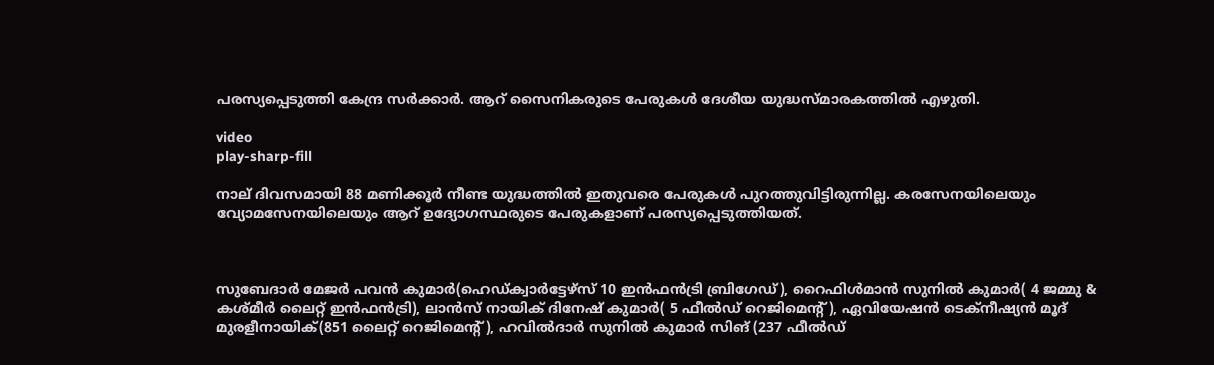പരസ്യപ്പെടുത്തി കേന്ദ്ര സർക്കാർ. ആറ് സൈനികരുടെ പേരുകള്‍ ദേശീയ യുദ്ധസ്മാരകത്തില്‍ എഴുതി.

video
play-sharp-fill

നാല് ദിവസമായി 88 മണിക്കൂർ നീണ്ട യുദ്ധത്തില്‍ ഇതുവരെ പേരുകള്‍ പുറത്തുവിട്ടിരുന്നില്ല. കരസേനയിലെയും വ്യോമസേനയിലെയും ആറ് ഉദ്യോഗസ്ഥരുടെ പേരുകളാണ് പരസ്യപ്പെടുത്തിയത്.



സുബേദാർ മേജർ പവൻ കുമാർ(ഹെഡ്‌ക്വാർട്ടേഴ്‌സ് 10 ഇൻഫൻട്രി ബ്രിഗേഡ്), റൈഫിള്‍മാൻ സുനില്‍ കുമാർ( 4 ജമ്മു & കശ്മീർ ലൈറ്റ് ഇൻഫൻട്രി), ലാൻസ് നായിക് ദിനേഷ് കുമാർ( 5 ഫീല്‍ഡ് റെജിമെന്റ്), ഏവിയേഷൻ ടെക്നീഷ്യൻ മൂദ് മുരളീനായിക്(851 ലൈറ്റ് റെജിമെന്റ്), ഹവില്‍ദാർ സുനില്‍ കുമാർ സിങ്‌ (237 ഫീല്‍ഡ്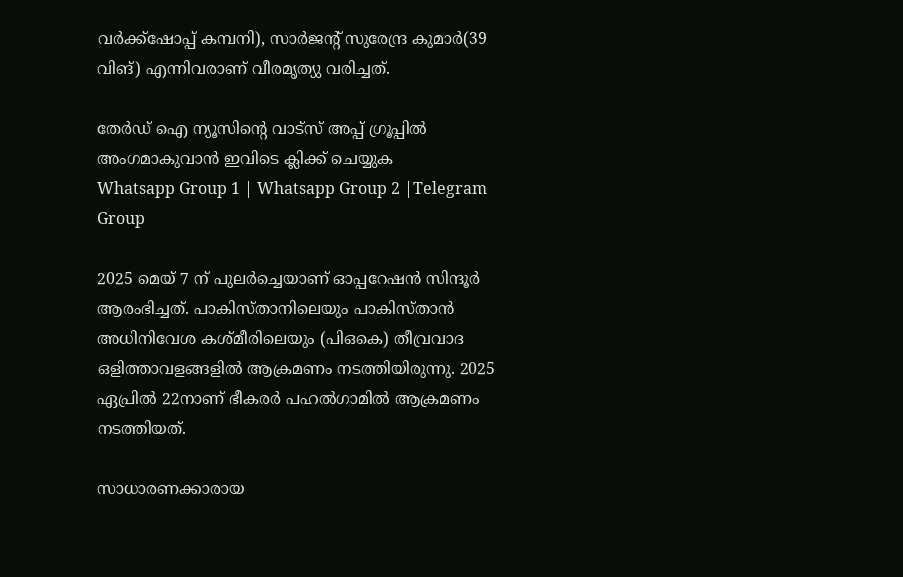വർക്ക്‌ഷോപ്പ് കമ്പനി), സാർജന്റ് സുരേന്ദ്ര കുമാർ(39 വിങ്‌) എന്നിവരാണ് വീരമൃത്യു വരിച്ചത്.

തേർഡ് ഐ ന്യൂസിന്റെ വാട്സ് അപ്പ് ഗ്രൂപ്പിൽ അംഗമാകുവാൻ ഇവിടെ ക്ലിക്ക് ചെയ്യുക
Whatsapp Group 1 | Whatsapp Group 2 |Telegram Group

2025 മെയ് 7 ന് പുലർച്ചെയാണ് ഓപ്പറേഷൻ സിന്ദൂർ ആരംഭിച്ചത്. പാകിസ്താനിലെയും പാകിസ്താൻ അധിനിവേശ കശ്മീരിലെയും (പിഒകെ) തീവ്രവാദ ഒളിത്താവളങ്ങളില്‍ ആക്രമണം നടത്തിയിരുന്നു. 2025 ഏപ്രില്‍ 22നാണ് ഭീകരർ പഹല്‍ഗാമില്‍ ആക്രമണം നടത്തിയത്.

സാധാരണക്കാരായ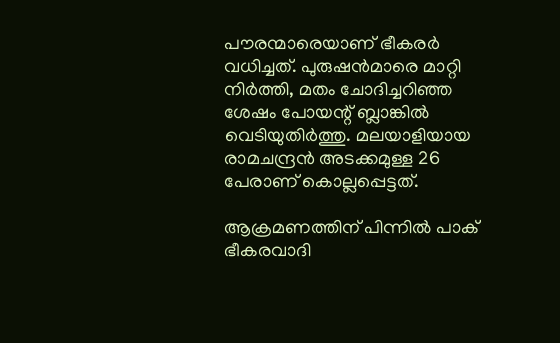പൗരന്മാരെയാണ് ഭീകരർ വധിച്ചത്. പുരുഷൻമാരെ മാറ്റി നിർത്തി, മതം ചോദിച്ചറിഞ്ഞ ശേഷം പോയന്റ് ബ്ലാങ്കില്‍ വെടിയുതിർത്തു. മലയാളിയായ രാമചന്ദ്രൻ അടക്കമുള്ള 26 പേരാണ് കൊല്ലപ്പെട്ടത്.

ആക്രമണത്തിന് പിന്നില്‍ പാക് ഭീകരവാദി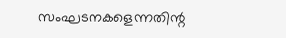സംഘടനകളെന്നതിന്റ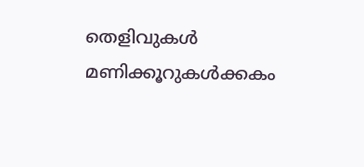തെളിവുകള്‍ മണിക്കൂറുകള്‍ക്കകം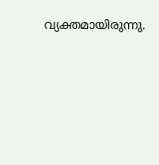വ്യക്തമായിരുന്നു.